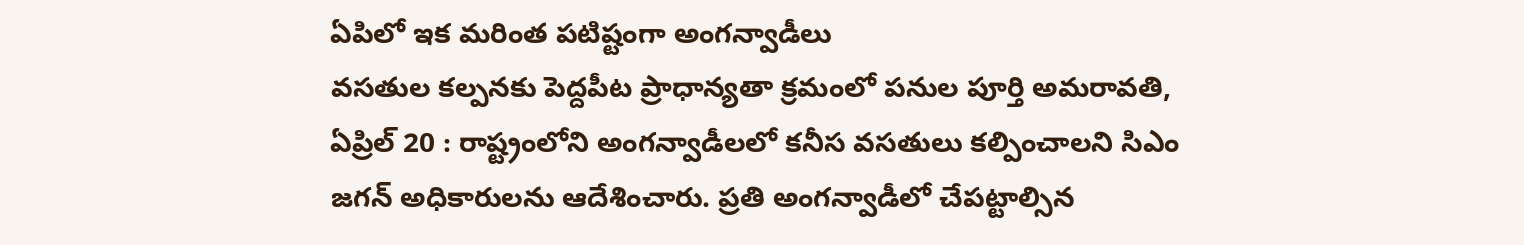ఏపిలో ఇక మరింత పటిష్టంగా అంగన్వాడీలు
వసతుల కల్పనకు పెద్దపీట ప్రాధాన్యతా క్రమంలో పనుల పూర్తి అమరావతి, ఏప్రిల్ 20 : రాష్ట్రంలోని అంగన్వాడీలలో కనీస వసతులు కల్పించాలని సిఎం జగన్ అధికారులను ఆదేశించారు. ప్రతి అంగన్వాడీలో చేపట్టాల్సిన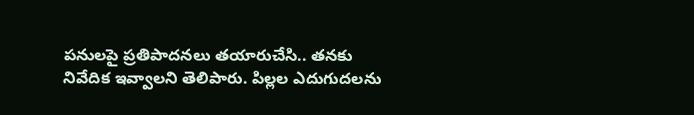పనులపై ప్రతిపాదనలు తయారుచేసి.. తనకు నివేదిక ఇవ్వాలని తెలిపారు. పిల్లల ఎదుగుదలను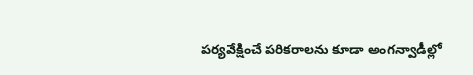పర్యవేక్షించే పరికరాలను కూడా అంగన్వాడీల్లో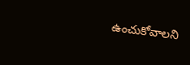ఉంచుకోవాలని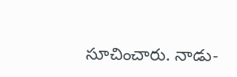సూచించారు. నాడు-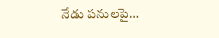నేడు పనులపై…